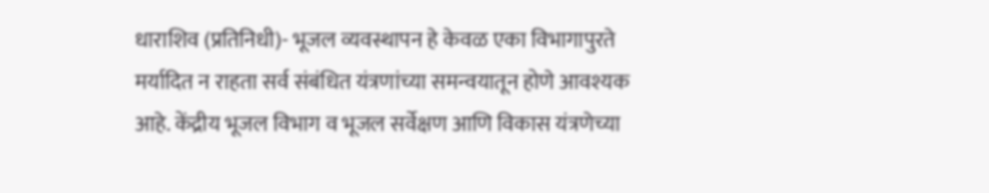धाराशिव (प्रतिनिधी)- भूजल व्यवस्थापन हे केवळ एका विभागापुरते मर्यादित न राहता सर्व संबंधित यंत्रणांच्या समन्वयातून होणे आवश्यक आहे. केंद्रीय भूजल विभाग व भूजल सर्वेक्षण आणि विकास यंत्रणेच्या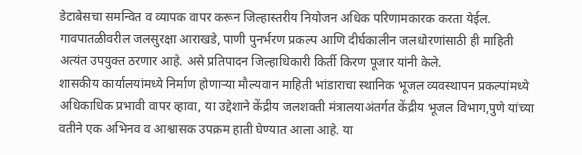डेटाबेसचा समन्वित व व्यापक वापर करून जिल्हास्तरीय नियोजन अधिक परिणामकारक करता येईल. गावपातळीवरील जलसुरक्षा आराखडे, पाणी पुनर्भरण प्रकल्प आणि दीर्घकालीन जलधोरणांसाठी ही माहिती अत्यंत उपयुक्त ठरणार आहे. असे प्रतिपादन जिल्हाधिकारी किर्ती किरण पूजार यांनी केले.
शासकीय कार्यालयांमध्ये निर्माण होणाऱ्या मौल्यवान माहिती भांडाराचा स्थानिक भूजल व्यवस्थापन प्रकल्पांमध्ये अधिकाधिक प्रभावी वापर व्हावा, या उद्देशाने केंद्रीय जलशक्ती मंत्रालयाअंतर्गत केंद्रीय भूजल विभाग,पुणे यांच्या वतीने एक अभिनव व आश्वासक उपक्रम हाती घेण्यात आला आहे. या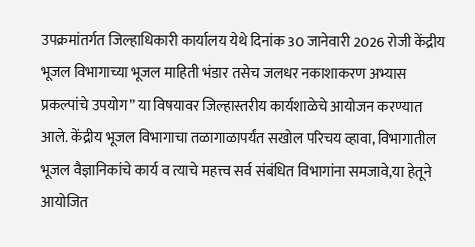उपक्रमांतर्गत जिल्हाधिकारी कार्यालय येथे दिनांक 30 जानेवारी 2026 रोजी केंद्रीय भूजल विभागाच्या भूजल माहिती भंडार तसेच जलधर नकाशाकरण अभ्यास प्रकल्पांचे उपयोग” या विषयावर जिल्हास्तरीय कार्यशाळेचे आयोजन करण्यात आले. केंद्रीय भूजल विभागाचा तळागाळापर्यंत सखोल परिचय व्हावा, विभागातील भूजल वैज्ञानिकांचे कार्य व त्याचे महत्त्व सर्व संबंधित विभागांना समजावे,या हेतूने आयोजित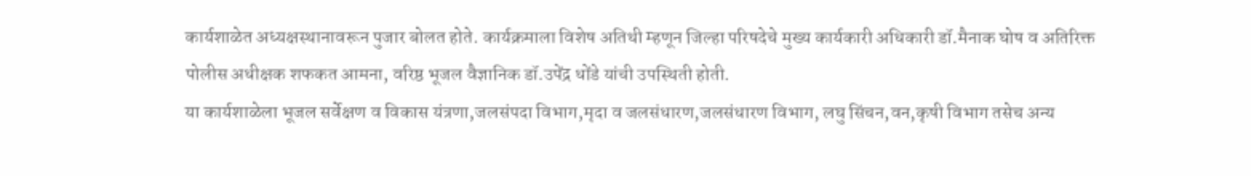कार्यशाळेत अध्यक्षस्थानावरून पुजार बोलत होते. कार्यक्रमाला विशेष अतिथी म्हणून जिल्हा परिषदेचे मुख्य कार्यकारी अधिकारी डॉ.मैनाक घोष व अतिरिक्त पोलीस अधीक्षक शफकत आमना, वरिष्ठ भूजल वैज्ञानिक डॉ.उपेंद्र धोंडे यांची उपस्थिती होती.
या कार्यशाळेला भूजल सर्वेक्षण व विकास यंत्रणा,जलसंपदा विभाग,मृदा व जलसंधारण,जलसंधारण विभाग, लघु सिंचन,वन,कृषी विभाग तसेच अन्य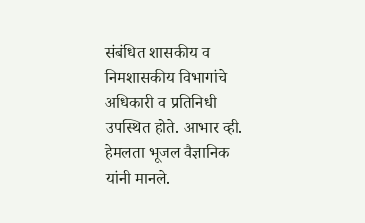संबंधित शासकीय व निमशासकीय विभागांचे अधिकारी व प्रतिनिधी उपस्थित होते. आभार व्ही. हेमलता भूजल वैज्ञानिक यांनी मानले.